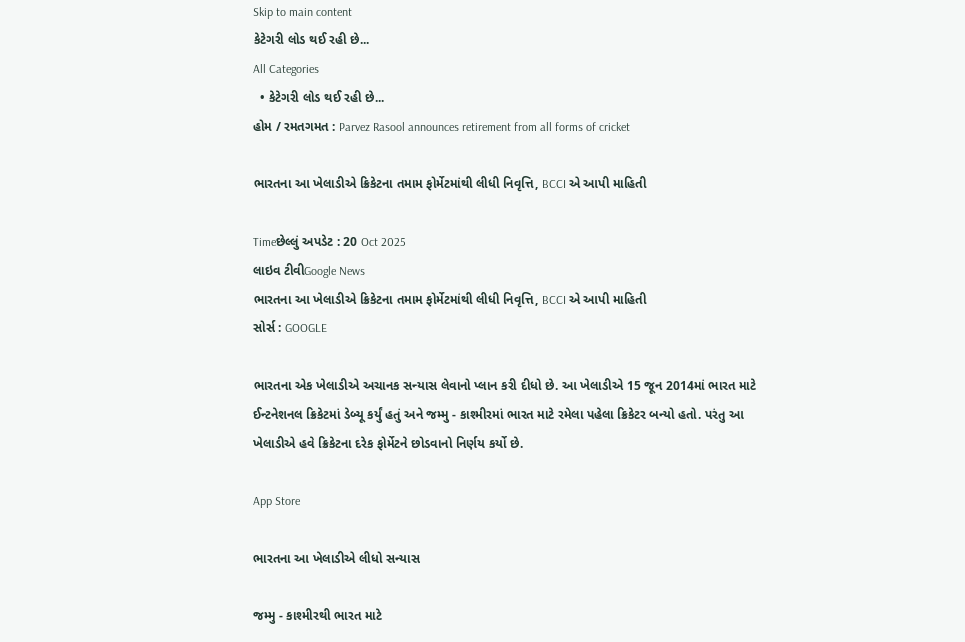Skip to main content
કેટેગરી લોડ થઈ રહી છે...
All Categories
  • કેટેગરી લોડ થઈ રહી છે...
હોમ / રમતગમત : Parvez Rasool announces retirement from all forms of cricket

ભારતના આ ખેલાડીએ ક્રિકેટના તમામ ફોર્મેટમાંથી લીધી નિવૃત્તિ, BCCI એ આપી માહિતી

Timeછેલ્લું અપડેટ : 20 Oct 2025
લાઇવ ટીવીGoogle News
ભારતના આ ખેલાડીએ ક્રિકેટના તમામ ફોર્મેટમાંથી લીધી નિવૃત્તિ, BCCI એ આપી માહિતી
સોર્સ : GOOGLE

ભારતના એક ખેલાડીએ અચાનક સન્યાસ લેવાનો પ્લાન કરી દીધો છે. આ ખેલાડીએ 15 જૂન 2014માં ભારત માટે ઈન્ટનેશનલ ક્રિકેટમાં ડેબ્યૂ કર્યું હતું અને જમ્મુ - કાશ્મીરમાં ભારત માટે રમેલા પહેલા ક્રિકેટર બન્યો હતો. પરંતુ આ ખેલાડીએ હવે ક્રિકેટના દરેક ફોર્મેટને છોડવાનો નિર્ણય કર્યો છે.

App Store

ભારતના આ ખેલાડીએ લીધો સન્યાસ

જમ્મુ - કાશ્મીરથી ભારત માટે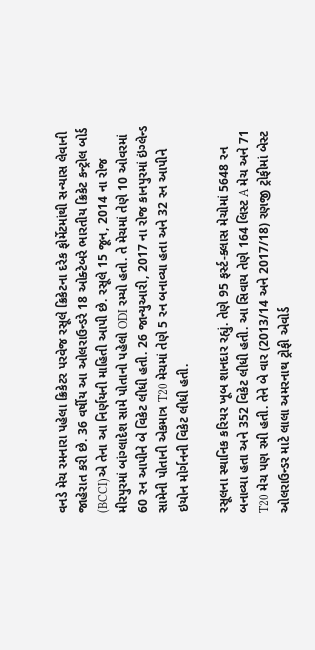વનડે મેચ રમનારા પહેલા ક્રિકેટર પરવેજ રસૂલે ક્રિકેટના દરેક ફોર્મેટમાંથી સન્યાસ લેવાની જાહેરાત કરી છે. 36 વર્ષીય આ ઓલરાઉન્ડરે 18 ઓક્ટેબરે ભારતીય ક્રિકેટ કન્ટ્રોલ બોર્ડ (BCCI)એ તેના આ નિર્ણયની માહિતી આપી છે. રસૂલે 15 જૂન, 2014 ના રોજ મીરપુરમાં બાંગ્લાદેશ સામે પોતાનો પહેલો ODI રમ્યો હતો. તે મેચમાં તેણે 10 ઓવરમાં 60 રન આપીને બે વિકેટ લીધી હતી. 26 જાન્યુઆરી, 2017 ના રોજ કાનપુરમાં ઇંગ્લેન્ડ સામેની પોતાની એકમાત્ર T20 મેચમાં તેણે 5 રન બનાવ્યા હતા અને 32 રન આપીને ઇયોન મોર્ગનની વિકેટ લીધી હતી.

રસૂલના સ્થાનિક કરિયર ખૂબ શાનદાર રહ્યું. તેણે 95 ફર્સ્ટ-ક્લાસ મેચોમાં 5648 રન બનાવ્યા હતા અને 352 વિકેટ લીધી હતી. આ સિવાય તેણે 164 લિસ્ટ A મેચ અને 71 T20 મેચ પણ રમી હતી. તેને બે વાર (2013/14 અને 2017/18) રણજી ટ્રોફીમાં બેસ્ટ ઓલરાઉન્ડર માટે લાલા અમરનાથ ટ્રોફી એવોર્ડ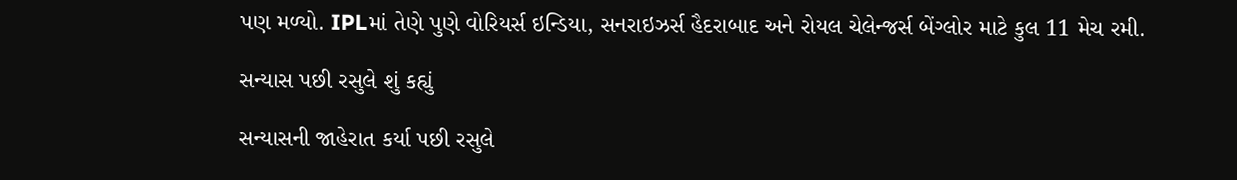પણ મળ્યો. IPLમાં તેણે પુણે વોરિયર્સ ઇન્ડિયા, સનરાઇઝર્સ હૈદરાબાદ અને રોયલ ચેલેન્જર્સ બેંગ્લોર માટે કુલ 11 મેચ રમી.

સન્યાસ પછી રસુલે શું કહ્યું

સન્યાસની જાહેરાત કર્યા પછી રસુલે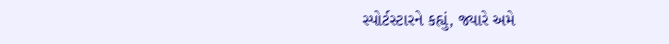સ્પોર્ટસ્ટારને કહ્યું, જ્યારે અમે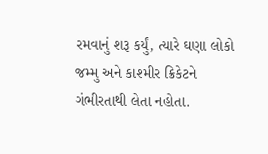રમવાનું શરૂ કર્યું, ત્યારે ઘણા લોકો જમ્મુ અને કાશ્મીર ક્રિકેટને ગંભીરતાથી લેતા નહોતા.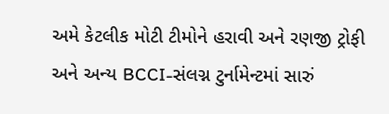અમે કેટલીક મોટી ટીમોને હરાવી અને રણજી ટ્રોફી અને અન્ય BCCI-સંલગ્ન ટુર્નામેન્ટમાં સારું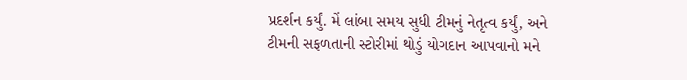પ્રદર્શન કર્યું. મેં લાંબા સમય સુધી ટીમનું નેતૃત્વ કર્યું, અને ટીમની સફળતાની સ્ટોરીમાં થોડું યોગદાન આપવાનો મને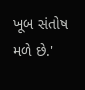ખૂબ સંતોષ મળે છે.'